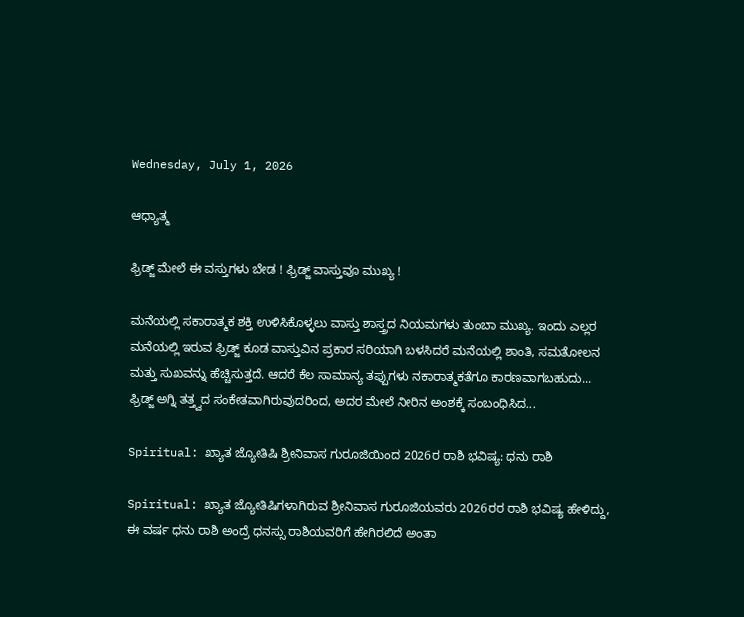Wednesday, July 1, 2026

ಆಧ್ಯಾತ್ಮ

ಫ್ರಿಡ್ಜ್ ಮೇಲೆ ಈ ವಸ್ತುಗಳು ಬೇಡ ! ಫ್ರಿಡ್ಜ್ ವಾಸ್ತುವೂ ಮುಖ್ಯ !

ಮನೆಯಲ್ಲಿ ಸಕಾರಾತ್ಮಕ ಶಕ್ತಿ ಉಳಿಸಿಕೊಳ್ಳಲು ವಾಸ್ತು ಶಾಸ್ತ್ರದ ನಿಯಮಗಳು ತುಂಬಾ ಮುಖ್ಯ. ಇಂದು ಎಲ್ಲರ ಮನೆಯಲ್ಲಿ ಇರುವ ಫ್ರಿಡ್ಜ್ ಕೂಡ ವಾಸ್ತುವಿನ ಪ್ರಕಾರ ಸರಿಯಾಗಿ ಬಳಸಿದರೆ ಮನೆಯಲ್ಲಿ ಶಾಂತಿ, ಸಮತೋಲನ ಮತ್ತು ಸುಖವನ್ನು ಹೆಚ್ಚಿಸುತ್ತದೆ. ಆದರೆ ಕೆಲ ಸಾಮಾನ್ಯ ತಪ್ಪುಗಳು ನಕಾರಾತ್ಮಕತೆಗೂ ಕಾರಣವಾಗಬಹುದು... ಫ್ರಿಡ್ಜ್ ಅಗ್ನಿ ತತ್ತ್ವದ ಸಂಕೇತವಾಗಿರುವುದರಿಂದ, ಅದರ ಮೇಲೆ ನೀರಿನ ಅಂಶಕ್ಕೆ ಸಂಬಂಧಿಸಿದ...

Spiritual: ಖ್ಯಾತ ಜ್ಯೋತಿಷಿ ಶ್ರೀನಿವಾಸ ಗುರೂಜಿಯಿಂದ 2026ರ ರಾಶಿ ಭವಿಷ್ಯ: ಧನು ರಾಶಿ

Spiritual: ಖ್ಯಾತ ಜ್ಯೋತಿಷಿಗಳಾಗಿರುವ ಶ್ರೀನಿವಾಸ ಗುರೂಜಿಯವರು 2026ರರ ರಾಶಿ ಭವಿಷ್ಯ ಹೇಳಿದ್ದು, ಈ ವರ್ಷ ಧನು ರಾಶಿ ಅಂದ್ರೆ ಧನಸ್ಸು ರಾಶಿಯವರಿಗೆ ಹೇಗಿರಲಿದೆ ಅಂತಾ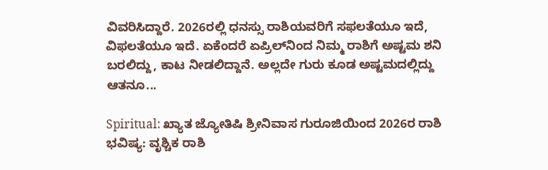ವಿವರಿಸಿದ್ದಾರೆ. 2026ರಲ್ಲಿ ಧನಸ್ಸು ರಾಶಿಯವರಿಗೆ ಸಫಲತೆಯೂ ಇದೆ, ವಿಫಲತೆಯೂ ಇದೆ. ಏಕೆಂದರೆ ಏಪ್ರಿಲ್‌ನಿಂದ ನಿಮ್ಮ ರಾಶಿಗೆ ಅಷ್ಟಮ ಶನಿ ಬರಲಿದ್ದು, ಕಾಟ ನೀಡಲಿದ್ದಾನೆ. ಅಲ್ಲದೇ ಗುರು ಕೂಡ ಅಷ್ಟಮದಲ್ಲಿದ್ದು ಆತನೂ...

Spiritual: ಖ್ಯಾತ ಜ್ಯೋತಿಷಿ ಶ್ರೀನಿವಾಸ ಗುರೂಜಿಯಿಂದ 2026ರ ರಾಶಿ ಭವಿಷ್ಯ: ವೃಶ್ಚಿಕ ರಾಶಿ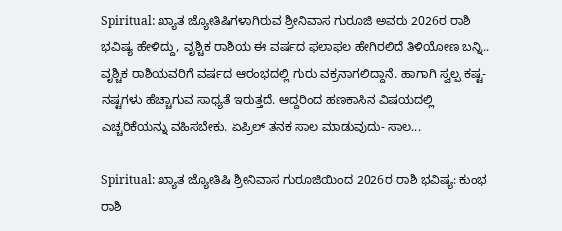Spiritual: ಖ್ಯಾತ ಜ್ಯೋತಿಷಿಗಳಾಗಿರುವ ಶ್ರೀನಿವಾಸ ಗುರೂಜಿ ಅವರು 2026ರ ರಾಶಿ ಭವಿಷ್ಯ ಹೇಳಿದ್ದು, ವೃಶ್ಚಿಕ ರಾಶಿಯ ಈ ವರ್ಷದ ಫಲಾಫಲ ಹೇಗಿರಲಿದೆ ತಿಳಿಯೋಣ ಬನ್ನಿ.. ವೃಶ್ಚಿಕ ರಾಶಿಯವರಿಗೆ ವರ್ಷದ ಆರಂಭದಲ್ಲಿ ಗುರು ವಕ್ರನಾಗಲಿದ್ದಾನೆ. ಹಾಗಾಗಿ ಸ್ವಲ್ಪ ಕಷ್ಟ-ನಷ್ಟಗಳು ಹೆಚ್ಚಾಗುವ ಸಾಧ್ಯತೆ ಇರುತ್ತದೆ. ಆದ್ದರಿಂದ ಹಣಕಾಸಿನ ವಿಷಯದಲ್ಲಿ ಎಚ್ಚರಿಕೆಯನ್ನು ವಹಿಸಬೇಕು. ಏಪ್ರಿಲ್ ತನಕ ಸಾಲ ಮಾಡುವುದು- ಸಾಲ...

Spiritual: ಖ್ಯಾತ ಜ್ಯೋತಿಷಿ ಶ್ರೀನಿವಾಸ ಗುರೂಜಿಯಿಂದ 2026ರ ರಾಶಿ ಭವಿಷ್ಯ: ಕುಂಭ ರಾಶಿ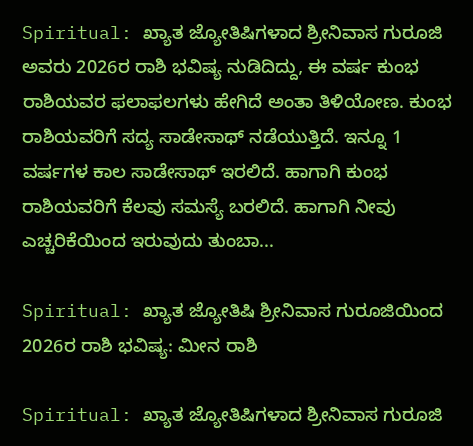Spiritual: ಖ್ಯಾತ ಜ್ಯೋತಿಷಿಗಳಾದ ಶ್ರೀನಿವಾಸ ಗುರೂಜಿ ಅವರು 2026ರ ರಾಶಿ ಭವಿಷ್ಯ ನುಡಿದಿದ್ದು, ಈ ವರ್ಷ ಕುಂಭ ರಾಶಿಯವರ ಫಲಾಫಲಗಳು ಹೇಗಿದೆ ಅಂತಾ ತಿಳಿಯೋಣ. ಕುಂಭ ರಾಶಿಯವರಿಗೆ ಸದ್ಯ ಸಾಡೇಸಾಥ್ ನಡೆಯುತ್ತಿದೆ. ಇನ್ನೂ 1 ವರ್ಷಗಳ ಕಾಲ ಸಾಡೇಸಾಥ್ ಇರಲಿದೆ. ಹಾಗಾಗಿ ಕುಂಭ ರಾಶಿಯವರಿಗೆ ಕೆಲವು ಸಮಸ್ಯೆ ಬರಲಿದೆ. ಹಾಗಾಗಿ ನೀವು ಎಚ್ಚರಿಕೆಯಿಂದ ಇರುವುದು ತುಂಬಾ...

Spiritual: ಖ್ಯಾತ ಜ್ಯೋತಿಷಿ ಶ್ರೀನಿವಾಸ ಗುರೂಜಿಯಿಂದ 2026ರ ರಾಶಿ ಭವಿಷ್ಯ: ಮೀನ ರಾಶಿ

Spiritual: ಖ್ಯಾತ ಜ್ಯೋತಿಷಿಗಳಾದ ಶ್ರೀನಿವಾಸ ಗುರೂಜಿ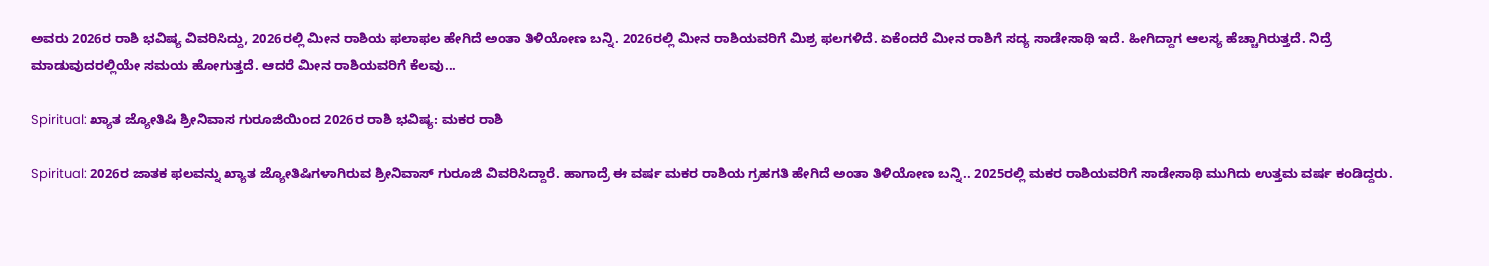ಅವರು 2026ರ ರಾಶಿ ಭವಿಷ್ಯ ವಿವರಿಸಿದ್ದು, 2026ರಲ್ಲಿ ಮೀನ ರಾಶಿಯ ಫಲಾಫಲ ಹೇಗಿದೆ ಅಂತಾ ತಿಳಿಯೋಣ ಬನ್ನಿ. 2026ರಲ್ಲಿ ಮೀನ ರಾಶಿಯವರಿಗೆ ಮಿಶ್ರ ಫಲಗಳಿದೆ. ಏಕೆಂದರೆ ಮೀನ ರಾಶಿಗೆ ಸದ್ಯ ಸಾಡೇಸಾಥಿ ಇದೆ. ಹೀಗಿದ್ದಾಗ ಆಲಸ್ಯ ಹೆಚ್ಚಾಗಿರುತ್ತದೆ. ನಿದ್ರೆ ಮಾಡುವುದರಲ್ಲಿಯೇ ಸಮಯ ಹೋಗುತ್ತದೆ. ಆದರೆ ಮೀನ ರಾಶಿಯವರಿಗೆ ಕೆಲವು...

Spiritual: ಖ್ಯಾತ ಜ್ಯೋತಿಷಿ ಶ್ರೀನಿವಾಸ ಗುರೂಜಿಯಿಂದ 2026ರ ರಾಶಿ ಭವಿಷ್ಯ: ಮಕರ ರಾಶಿ

Spiritual: 2026ರ ಜಾತಕ ಫಲವನ್ನು ಖ್ಯಾತ ಜ್ಯೋತಿಷಿಗಳಾಗಿರುವ ಶ್ರೀನಿವಾಸ್ ಗುರೂಜಿ ವಿವರಿಸಿದ್ದಾರೆ. ಹಾಗಾದ್ರೆ ಈ ವರ್ಷ ಮಕರ ರಾಶಿಯ ಗ್ರಹಗತಿ ಹೇಗಿದೆ ಅಂತಾ ತಿಳಿಯೋಣ ಬನ್ನಿ.. 2025ರಲ್ಲಿ ಮಕರ ರಾಶಿಯವರಿಗೆ ಸಾಡೇಸಾಥಿ ಮುಗಿದು ಉತ್ತಮ ವರ್ಷ ಕಂಡಿದ್ದರು.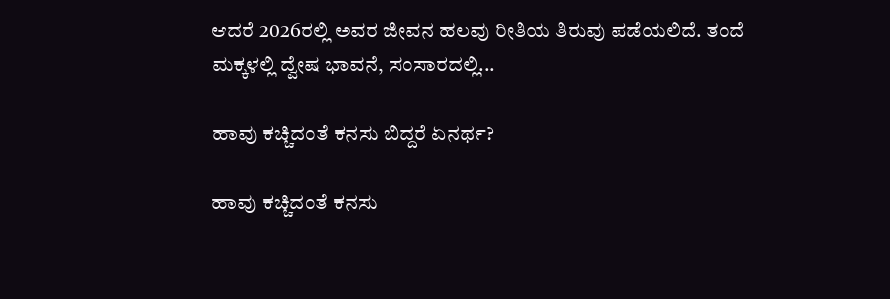ಆದರೆ 2026ರಲ್ಲಿ ಅವರ ಜೀವನ ಹಲವು ರೀತಿಯ ತಿರುವು ಪಡೆಯಲಿದೆ. ತಂದೆ ಮಕ್ಕಳಲ್ಲಿ ದ್ವೇಷ ಭಾವನೆ, ಸಂಸಾರದಲ್ಲಿ...

ಹಾವು ಕಚ್ಚಿದಂತೆ ಕನಸು ಬಿದ್ದರೆ ಏನರ್ಥ?

ಹಾವು ಕಚ್ಚಿದಂತೆ ಕನಸು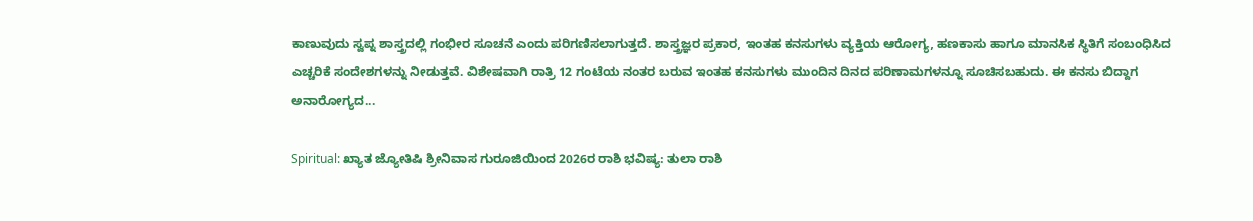ಕಾಣುವುದು ಸ್ವಪ್ನ ಶಾಸ್ತ್ರದಲ್ಲಿ ಗಂಭೀರ ಸೂಚನೆ ಎಂದು ಪರಿಗಣಿಸಲಾಗುತ್ತದೆ. ಶಾಸ್ತ್ರಜ್ಞರ ಪ್ರಕಾರ, ಇಂತಹ ಕನಸುಗಳು ವ್ಯಕ್ತಿಯ ಆರೋಗ್ಯ, ಹಣಕಾಸು ಹಾಗೂ ಮಾನಸಿಕ ಸ್ಥಿತಿಗೆ ಸಂಬಂಧಿಸಿದ ಎಚ್ಚರಿಕೆ ಸಂದೇಶಗಳನ್ನು ನೀಡುತ್ತವೆ. ವಿಶೇಷವಾಗಿ ರಾತ್ರಿ 12 ಗಂಟೆಯ ನಂತರ ಬರುವ ಇಂತಹ ಕನಸುಗಳು ಮುಂದಿನ ದಿನದ ಪರಿಣಾಮಗಳನ್ನೂ ಸೂಚಿಸಬಹುದು. ಈ ಕನಸು ಬಿದ್ದಾಗ ಅನಾರೋಗ್ಯದ...

Spiritual: ಖ್ಯಾತ ಜ್ಯೋತಿಷಿ ಶ್ರೀನಿವಾಸ ಗುರೂಜಿಯಿಂದ 2026ರ ರಾಶಿ ಭವಿಷ್ಯ: ತುಲಾ ರಾಶಿ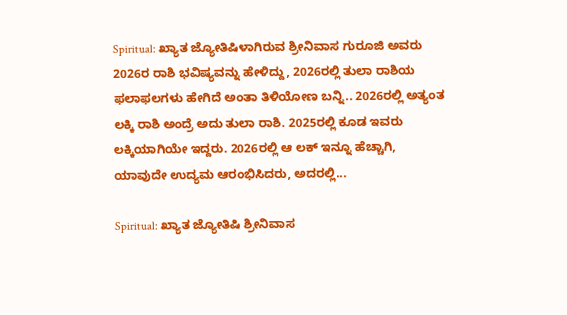Spiritual: ಖ್ಯಾತ ಜ್ಯೋತಿಷಿಳಾಗಿರುವ ಶ್ರೀನಿವಾಸ ಗುರೂಜಿ ಅವರು 2026ರ ರಾಶಿ ಭವಿಷ್ಯವನ್ನು ಹೇಳಿದ್ದು, 2026ರಲ್ಲಿ ತುಲಾ ರಾಶಿಯ ಫಲಾಫಲಗಳು ಹೇಗಿದೆ ಅಂತಾ ತಿಳಿಯೋಣ ಬನ್ನಿ.. 2026ರಲ್ಲಿ ಅತ್ಯಂತ ಲಕ್ಕಿ ರಾಶಿ ಅಂದ್ರೆ ಅದು ತುಲಾ ರಾಶಿ. 2025ರಲ್ಲಿ ಕೂಡ ಇವರು ಲಕ್ಕಿಯಾಗಿಯೇ ಇದ್ದರು. 2026ರಲ್ಲಿ ಆ ಲಕ್ ಇನ್ನೂ ಹೆಚ್ಚಾಗಿ, ಯಾವುದೇ ಉದ್ಯಮ ಆರಂಭಿಸಿದರು, ಅದರಲ್ಲಿ...

Spiritual: ಖ್ಯಾತ ಜ್ಯೋತಿಷಿ ಶ್ರೀನಿವಾಸ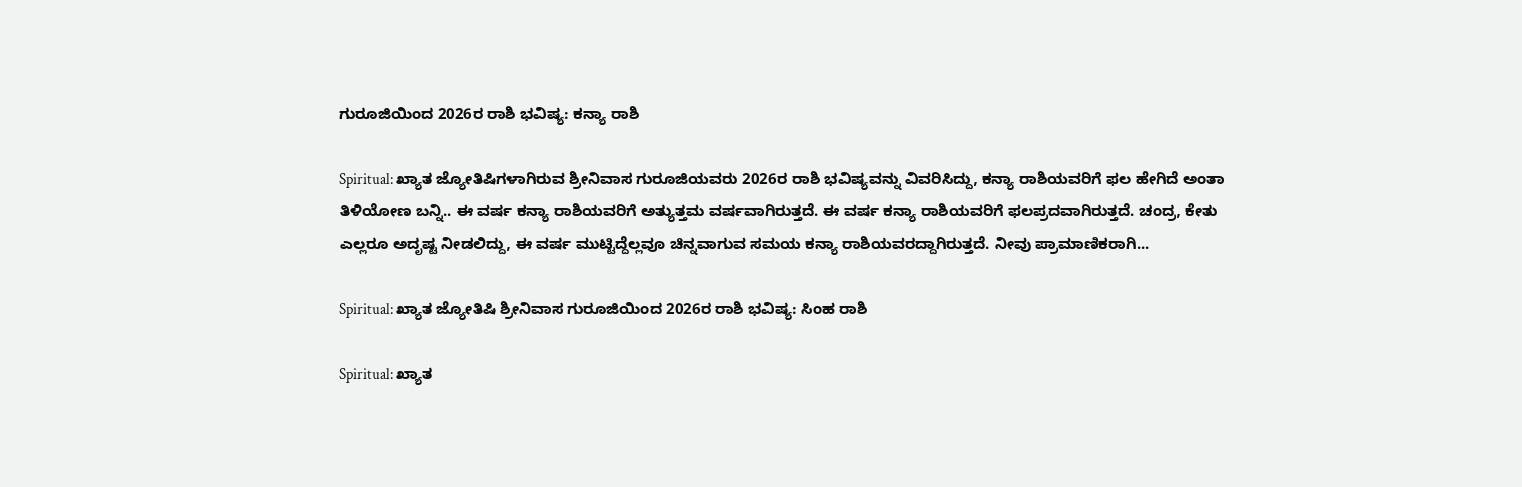ಗುರೂಜಿಯಿಂದ 2026ರ ರಾಶಿ ಭವಿಷ್ಯ: ಕನ್ಯಾ ರಾಶಿ

Spiritual: ಖ್ಯಾತ ಜ್ಯೋತಿಷಿಗಳಾಗಿರುವ ಶ್ರೀನಿವಾಸ ಗುರೂಜಿಯವರು 2026ರ ರಾಶಿ ಭವಿಷ್ಯವನ್ನು ವಿವರಿಸಿದ್ದು, ಕನ್ಯಾ ರಾಶಿಯವರಿಗೆ ಫಲ ಹೇಗಿದೆ ಅಂತಾ ತಿಳಿಯೋಣ ಬನ್ನಿ.. ಈ ವರ್ಷ ಕನ್ಯಾ ರಾಶಿಯವರಿಗೆ ಅತ್ಯುತ್ತಮ ವರ್ಷವಾಗಿರುತ್ತದೆ. ಈ ವರ್ಷ ಕನ್ಯಾ ರಾಶಿಯವರಿಗೆ ಫಲಪ್ರದವಾಗಿರುತ್ತದೆ. ಚಂದ್ರ, ಕೇತು ಎಲ್ಲರೂ ಅದೃಷ್ಟ ನೀಡಲಿದ್ದು, ಈ ವರ್ಷ ಮುಟ್ಟಿದ್ದೆಲ್ಲವೂ ಚಿನ್ನವಾಗುವ ಸಮಯ ಕನ್ಯಾ ರಾಶಿಯವರದ್ದಾಗಿರುತ್ತದೆ. ನೀವು ಪ್ರಾಮಾಣಿಕರಾಗಿ...

Spiritual: ಖ್ಯಾತ ಜ್ಯೋತಿಷಿ ಶ್ರೀನಿವಾಸ ಗುರೂಜಿಯಿಂದ 2026ರ ರಾಶಿ ಭವಿಷ್ಯ: ಸಿಂಹ ರಾಶಿ

Spiritual: ಖ್ಯಾತ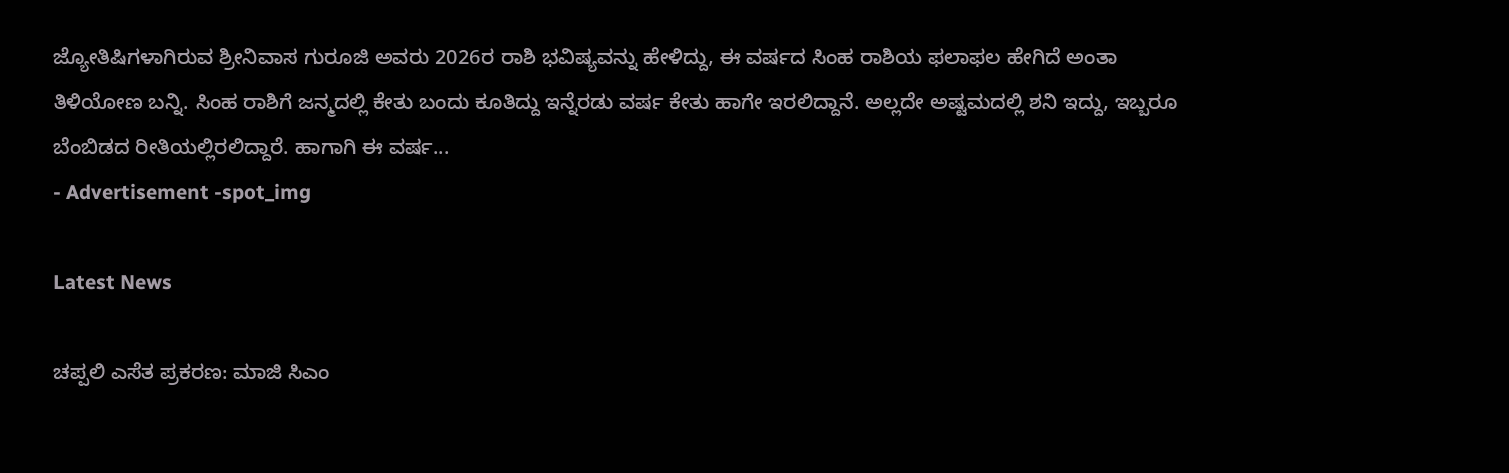ಜ್ಯೋತಿಷಿಗಳಾಗಿರುವ ಶ್ರೀನಿವಾಸ ಗುರೂಜಿ ಅವರು 2026ರ ರಾಶಿ ಭವಿಷ್ಯವನ್ನು ಹೇಳಿದ್ದು, ಈ ವರ್ಷದ ಸಿಂಹ ರಾಶಿಯ ಫಲಾಫಲ ಹೇಗಿದೆ ಅಂತಾ ತಿಳಿಯೋಣ ಬನ್ನಿ. ಸಿಂಹ ರಾಶಿಗೆ ಜನ್ಮದಲ್ಲಿ ಕೇತು ಬಂದು ಕೂತಿದ್ದು ಇನ್ನೆರಡು ವರ್ಷ ಕೇತು ಹಾಗೇ ಇರಲಿದ್ದಾನೆ. ಅಲ್ಲದೇ ಅಷ್ಟಮದಲ್ಲಿ ಶನಿ ಇದ್ದು, ಇಬ್ಬರೂ ಬೆಂಬಿಡದ ರೀತಿಯಲ್ಲಿರಲಿದ್ದಾರೆ. ಹಾಗಾಗಿ ಈ ವರ್ಷ...
- Advertisement -spot_img

Latest News

ಚಪ್ಪಲಿ ಎಸೆತ ಪ್ರಕರಣ: ಮಾಜಿ ಸಿಎಂ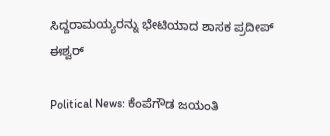ಸಿದ್ದರಾಮಯ್ಯರನ್ನು ಭೇಟಿಯಾದ ಶಾಸಕ ಪ್ರದೀಪ್ ಈಶ್ವರ್

Political News: ಕೆಂಪೆಗೌಡ ಜಯಂತಿ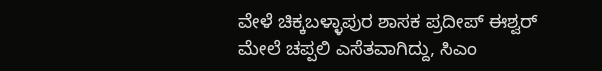ವೇಳೆ ಚಿಕ್ಕಬಳ್ಳಾಪುರ ಶಾಸಕ ಪ್ರದೀಪ್ ಈಶ್ವರ್‌ ಮೇಲೆ ಚಪ್ಪಲಿ ಎಸೆತವಾಗಿದ್ದು, ಸಿಎಂ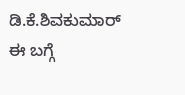ಡಿ.ಕೆ.ಶಿವಕುಮಾರ್ ಈ ಬಗ್ಗೆ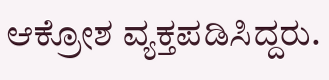ಆಕ್ರೋಶ ವ್ಯಕ್ತಪಡಿಸಿದ್ದರು.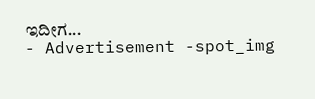ಇದೀಗ...
- Advertisement -spot_img